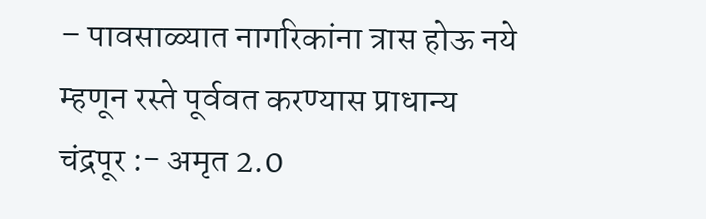– पावसाळ्यात नागरिकांना त्रास होऊ नये म्हणून रस्ते पूर्ववत करण्यास प्राधान्य
चंद्रपूर :- अमृत 2.0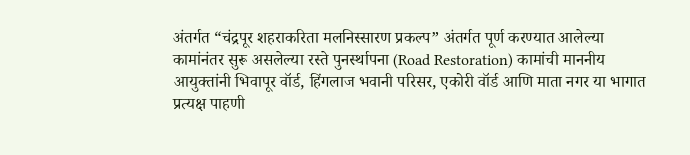अंतर्गत “चंद्रपूर शहराकरिता मलनिस्सारण प्रकल्प” अंतर्गत पूर्ण करण्यात आलेल्या कामांनंतर सुरू असलेल्या रस्ते पुनर्स्थापना (Road Restoration) कामांची माननीय आयुक्तांनी भिवापूर वॉर्ड, हिंगलाज भवानी परिसर, एकोरी वॉर्ड आणि माता नगर या भागात प्रत्यक्ष पाहणी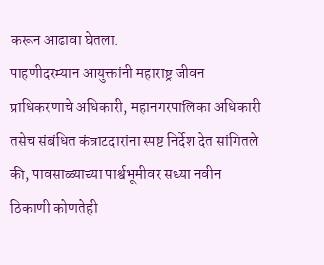करून आढावा घेतला.
पाहणीदरम्यान आयुक्तांनी महाराष्ट्र जीवन प्राधिकरणाचे अधिकारी, महानगरपालिका अधिकारी तसेच संबंधित कंत्राटदारांना स्पष्ट निर्देश देत सांगितले की, पावसाळ्याच्या पार्श्वभूमीवर सध्या नवीन ठिकाणी कोणतेही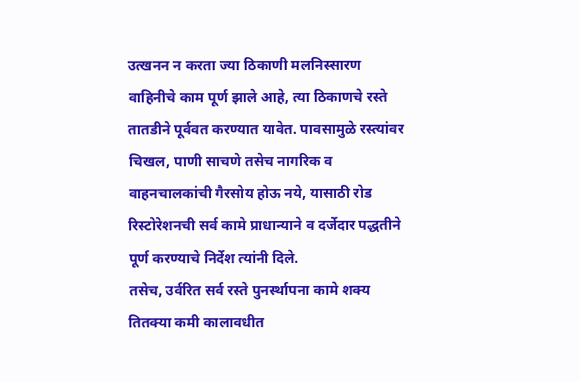उत्खनन न करता ज्या ठिकाणी मलनिस्सारण वाहिनीचे काम पूर्ण झाले आहे, त्या ठिकाणचे रस्ते तातडीने पूर्ववत करण्यात यावेत. पावसामुळे रस्त्यांवर चिखल, पाणी साचणे तसेच नागरिक व वाहनचालकांची गैरसोय होऊ नये, यासाठी रोड रिस्टोरेशनची सर्व कामे प्राधान्याने व दर्जेदार पद्धतीने पूर्ण करण्याचे निर्देश त्यांनी दिले.
तसेच, उर्वरित सर्व रस्ते पुनर्स्थापना कामे शक्य तितक्या कमी कालावधीत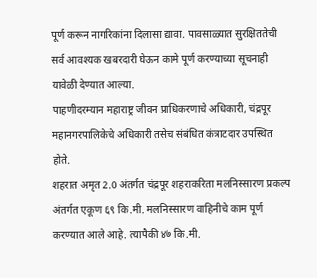पूर्ण करून नागरिकांना दिलासा द्यावा. पावसाळ्यात सुरक्षिततेची सर्व आवश्यक खबरदारी घेऊन कामे पूर्ण करण्याच्या सूचनाही यावेळी देण्यात आल्या.
पाहणीदरम्यान महाराष्ट्र जीवन प्राधिकरणाचे अधिकारी, चंद्रपूर महानगरपालिकेचे अधिकारी तसेच संबंधित कंत्राटदार उपस्थित होते.
शहरात अमृत 2.0 अंतर्गत चंद्रपूर शहराकरिता मलनिस्सारण प्रकल्प अंतर्गत एकूण ६९ कि.मी. मलनिस्सारण वाहिनीचे काम पूर्ण करण्यात आले आहे. त्यापैकी ४७ कि.मी.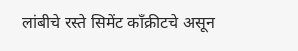लांबीचे रस्ते सिमेंट काँक्रीटचे असून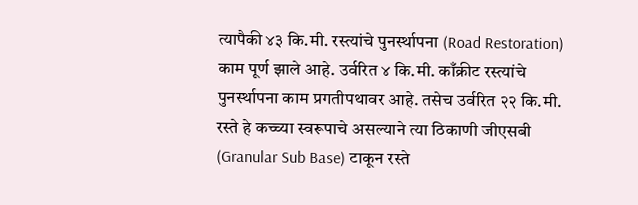त्यापैकी ४३ कि.मी. रस्त्यांचे पुनर्स्थापना (Road Restoration) काम पूर्ण झाले आहे. उर्वरित ४ कि.मी. काँक्रीट रस्त्यांचे पुनर्स्थापना काम प्रगतीपथावर आहे. तसेच उर्वरित २२ कि.मी. रस्ते हे कच्च्या स्वरूपाचे असल्याने त्या ठिकाणी जीएसबी (Granular Sub Base) टाकून रस्ते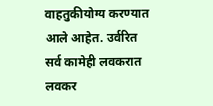वाहतुकीयोग्य करण्यात आले आहेत. उर्वरित सर्व कामेही लवकरात लवकर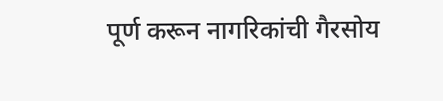पूर्ण करून नागरिकांची गैरसोय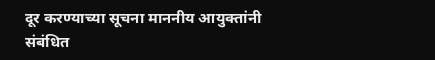दूर करण्याच्या सूचना माननीय आयुक्तांनी संबंधित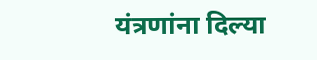यंत्रणांना दिल्या